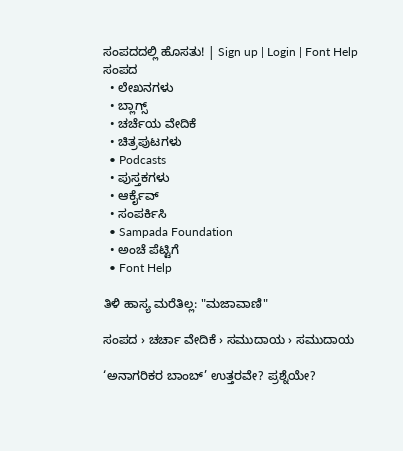ಸಂಪದದಲ್ಲಿ ಹೊಸತು! | Sign up | Login | Font Help
ಸಂಪದ
  • ಲೇಖನಗಳು
  • ಬ್ಲಾಗ್ಸ್
  • ಚರ್ಚೆಯ ವೇದಿಕೆ
  • ಚಿತ್ರಪುಟಗಳು
  • Podcasts
  • ಪುಸ್ತಕಗಳು
  • ಆರ್ಕೈವ್
  • ಸಂಪರ್ಕಿಸಿ
  • Sampada Foundation
  • ಅಂಚೆ ಪೆಟ್ಟಿಗೆ
  • Font Help

ತಿಳಿ ಹಾಸ್ಯ ಮರೆತಿಲ್ಲ: "ಮಜಾವಾಣಿ"

ಸಂಪದ › ಚರ್ಚಾ ವೇದಿಕೆ › ಸಮುದಾಯ › ಸಮುದಾಯ

‘ಅನಾಗರಿಕರ ಬಾಂಬ್’ ಉತ್ತರವೇ? ಪ್ರಶ್ನೆಯೇ?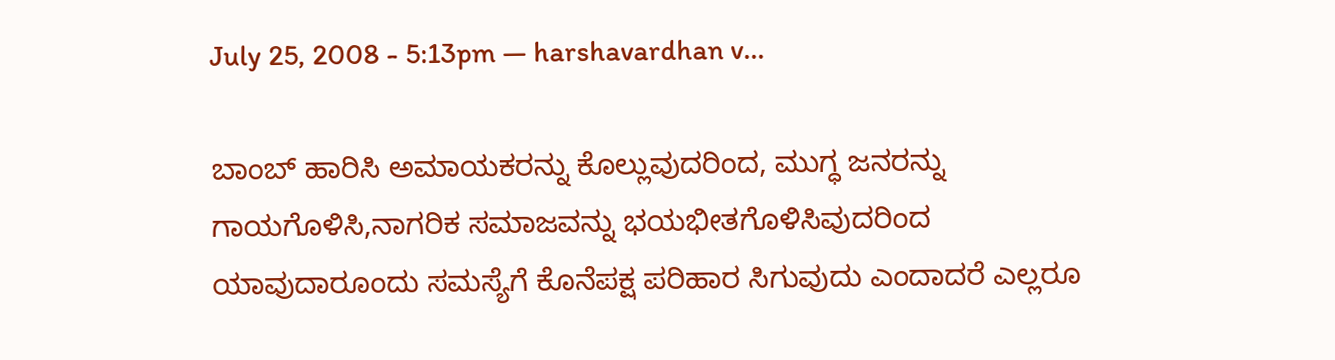July 25, 2008 - 5:13pm — harshavardhan v...

ಬಾಂಬ್ ಹಾರಿಸಿ ಅಮಾಯಕರನ್ನು ಕೊಲ್ಲುವುದರಿಂದ, ಮುಗ್ಧ ಜನರನ್ನು ಗಾಯಗೊಳಿಸಿ,ನಾಗರಿಕ ಸಮಾಜವನ್ನು ಭಯಭೀತಗೊಳಿಸಿವುದರಿಂದ ಯಾವುದಾರೂಂದು ಸಮಸ್ಯೆಗೆ ಕೊನೆಪಕ್ಷ ಪರಿಹಾರ ಸಿಗುವುದು ಎಂದಾದರೆ ಎಲ್ಲರೂ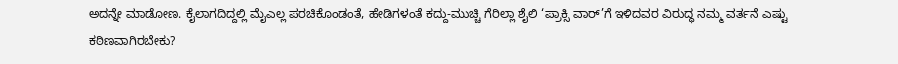ಅದನ್ನೇ ಮಾಡೋಣ. ಕೈಲಾಗದಿದ್ದಲ್ಲಿ ಮೈಎಲ್ಲ ಪರಚಿಕೊಂಡಂತೆ, ಹೇಡಿಗಳಂತೆ ಕದ್ದು-ಮುಚ್ಚಿ ಗೆರಿಲ್ಲಾ ಶೈಲಿ ‘ಪ್ರಾಕ್ಸಿ ವಾರ್’ಗೆ ಇಳಿದವರ ವಿರುದ್ಧ ನಮ್ಮ ವರ್ತನೆ ಎಷ್ಟು ಕಠಿಣವಾಗಿರಬೇಕು?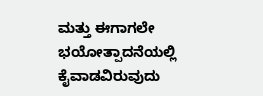ಮತ್ತು ಈಗಾಗಲೇ ಭಯೋತ್ಪಾದನೆಯಲ್ಲಿ ಕೈವಾಡವಿರುವುದು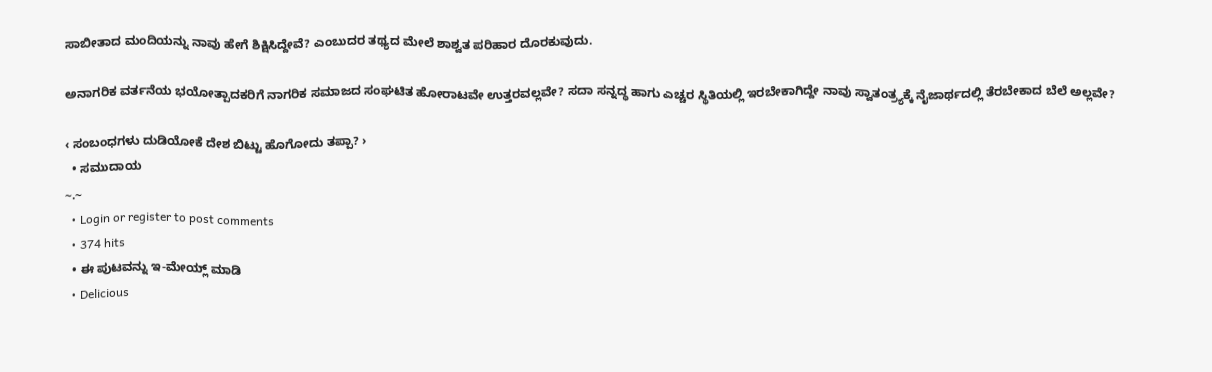ಸಾಬೀತಾದ ಮಂದಿಯನ್ನು ನಾವು ಹೇಗೆ ಶಿಕ್ಷಿಸಿದ್ದೇವೆ? ಎಂಬುದರ ತಥ್ಯದ ಮೇಲೆ ಶಾಶ್ವತ ಪರಿಹಾರ ದೊರಕುವುದು.

ಅನಾಗರಿಕ ವರ್ತನೆಯ ಭಯೋತ್ಪಾದಕರಿಗೆ ನಾಗರಿಕ ಸಮಾಜದ ಸಂಘಟಿತ ಹೋರಾಟವೇ ಉತ್ತರವಲ್ಲವೇ? ಸದಾ ಸನ್ನದ್ಧ ಹಾಗು ಎಚ್ಚರ ಸ್ಥಿತಿಯಲ್ಲಿ ಇರಬೇಕಾಗಿದ್ದೇ ನಾವು ಸ್ವಾತಂತ್ರ್ಯಕ್ಕೆ ನೈಜಾರ್ಥದಲ್ಲಿ ತೆರಬೇಕಾದ ಬೆಲೆ ಅಲ್ಲವೇ?

‹ ಸಂಬಂಧಗಳು ದುಡಿಯೋಕೆ ದೇಶ ಬಿಟ್ಟು ಹೊಗೋದು ತಪ್ಪಾ? ›
  • ಸಮುದಾಯ
~.~
  • Login or register to post comments
  • 374 hits
  • ಈ ಪುಟವನ್ನು ಇ-ಮೇಯ್ಲ್ ಮಾಡಿ
  • Delicious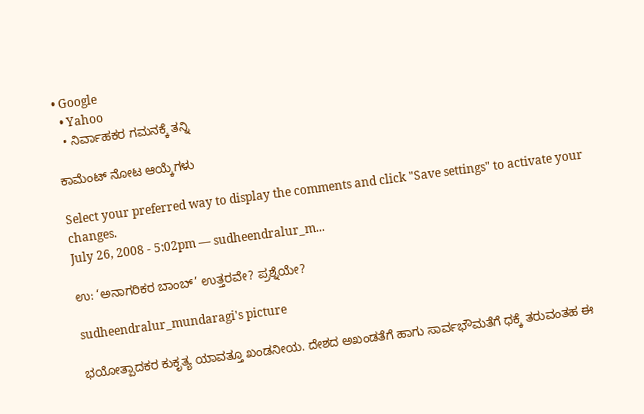• Google
  • Yahoo
  • ನಿರ್ವಾಹಕರ ಗಮನಕ್ಕೆ ತನ್ನಿ

ಕಾಮೆಂಟ್ ನೋಟ ಆಯ್ಕೆಗಳು

Select your preferred way to display the comments and click "Save settings" to activate your changes.
July 26, 2008 - 5:02pm — sudheendralur_m...

ಉ: ‘ಅನಾಗರಿಕರ ಬಾಂಬ್’ ಉತ್ತರವೇ? ಪ್ರಶ್ನೆಯೇ?

sudheendralur_mundaragi's picture

ಭಯೋತ್ಪಾದಕರ ಕುಕೃತ್ಯ ಯಾವತ್ತೂ ಖಂಡನೀಯ. ದೇಶದ ಅಖಂಡತೆಗೆ ಹಾಗು ಸಾರ್ವಭೌಮತೆಗೆ ಧಕ್ಕೆ ತರುವಂತಹ ಈ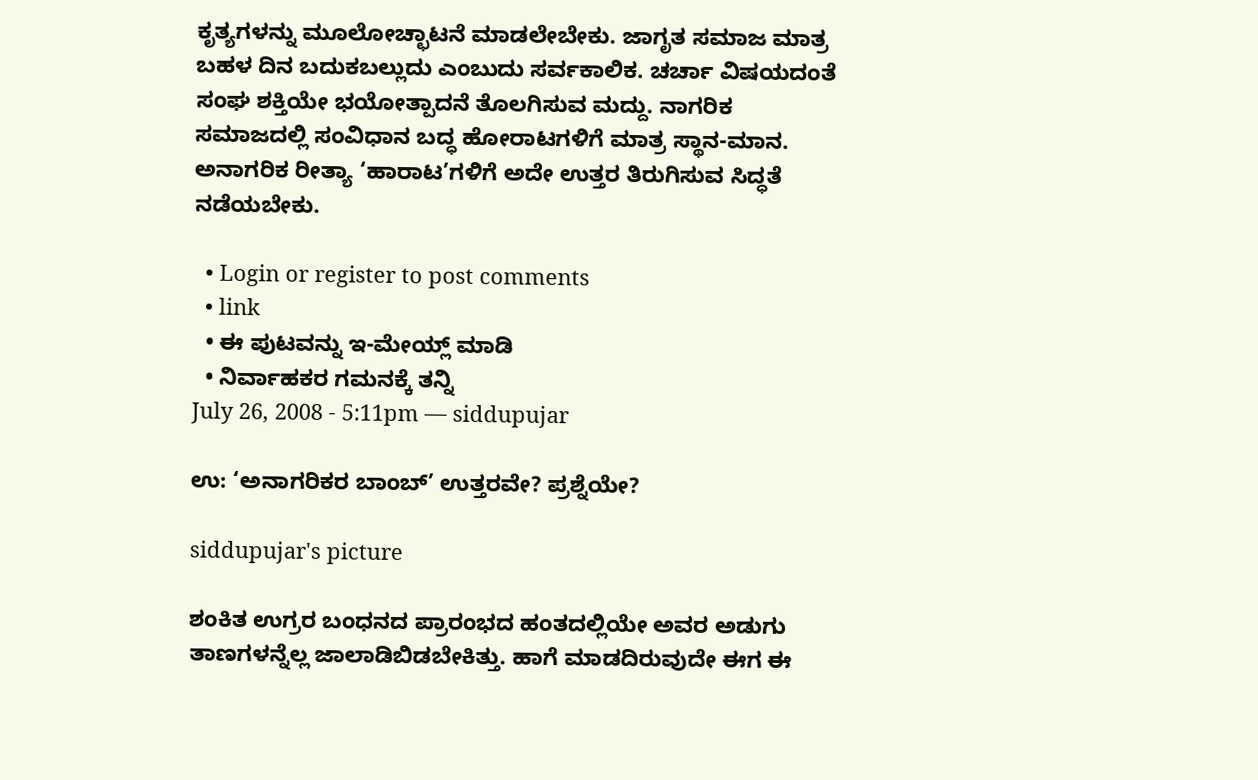ಕೃತ್ಯಗಳನ್ನು ಮೂಲೋಚ್ಛಾಟನೆ ಮಾಡಲೇಬೇಕು. ಜಾಗೃತ ಸಮಾಜ ಮಾತ್ರ ಬಹಳ ದಿನ ಬದುಕಬಲ್ಲುದು ಎಂಬುದು ಸರ್ವಕಾಲಿಕ. ಚರ್ಚಾ ವಿಷಯದಂತೆ ಸಂಘ ಶಕ್ತಿಯೇ ಭಯೋತ್ಪಾದನೆ ತೊಲಗಿಸುವ ಮದ್ದು. ನಾಗರಿಕ ಸಮಾಜದಲ್ಲಿ ಸಂವಿಧಾನ ಬದ್ಧ ಹೋರಾಟಗಳಿಗೆ ಮಾತ್ರ ಸ್ಥಾನ-ಮಾನ. ಅನಾಗರಿಕ ರೀತ್ಯಾ ‘ಹಾರಾಟ’ಗಳಿಗೆ ಅದೇ ಉತ್ತರ ತಿರುಗಿಸುವ ಸಿದ್ಧತೆ ನಡೆಯಬೇಕು.

  • Login or register to post comments
  • link
  • ಈ ಪುಟವನ್ನು ಇ-ಮೇಯ್ಲ್ ಮಾಡಿ
  • ನಿರ್ವಾಹಕರ ಗಮನಕ್ಕೆ ತನ್ನಿ
July 26, 2008 - 5:11pm — siddupujar

ಉ: ‘ಅನಾಗರಿಕರ ಬಾಂಬ್’ ಉತ್ತರವೇ? ಪ್ರಶ್ನೆಯೇ?

siddupujar's picture

ಶಂಕಿತ ಉಗ್ರರ ಬಂಧನದ ಪ್ರಾರಂಭದ ಹಂತದಲ್ಲಿಯೇ ಅವರ ಅಡುಗು ತಾಣಗಳನ್ನೆಲ್ಲ ಜಾಲಾಡಿಬಿಡಬೇಕಿತ್ತು. ಹಾಗೆ ಮಾಡದಿರುವುದೇ ಈಗ ಈ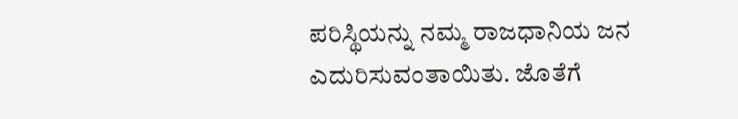ಪರಿಸ್ಥಿಯನ್ನು ನಮ್ಮ ರಾಜಧಾನಿಯ ಜನ ಎದುರಿಸುವಂತಾಯಿತು. ಜೊತೆಗೆ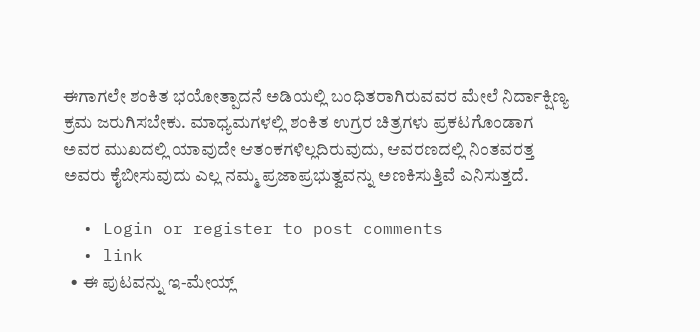ಈಗಾಗಲೇ ಶಂಕಿತ ಭಯೋತ್ಪಾದನೆ ಅಡಿಯಲ್ಲಿ ಬಂಧಿತರಾಗಿರುವವರ ಮೇಲೆ ನಿರ್ದಾಕ್ಷಿಣ್ಯ ಕ್ರಮ ಜರುಗಿಸಬೇಕು. ಮಾಧ್ಯಮಗಳಲ್ಲಿ ಶಂಕಿತ ಉಗ್ರರ ಚಿತ್ರಗಳು ಪ್ರಕಟಗೊಂಡಾಗ ಅವರ ಮುಖದಲ್ಲಿ ಯಾವುದೇ ಆತಂಕಗಳಿಲ್ಲದಿರುವುದು, ಆವರಣದಲ್ಲಿ ನಿಂತವರತ್ತ ಅವರು ಕೈಬೀಸುವುದು ಎಲ್ಲ ನಮ್ಮ ಪ್ರಜಾಪ್ರಭುತ್ವವನ್ನು ಅಣಕಿಸುತ್ತಿವೆ ಎನಿಸುತ್ತದೆ.

  • Login or register to post comments
  • link
  • ಈ ಪುಟವನ್ನು ಇ-ಮೇಯ್ಲ್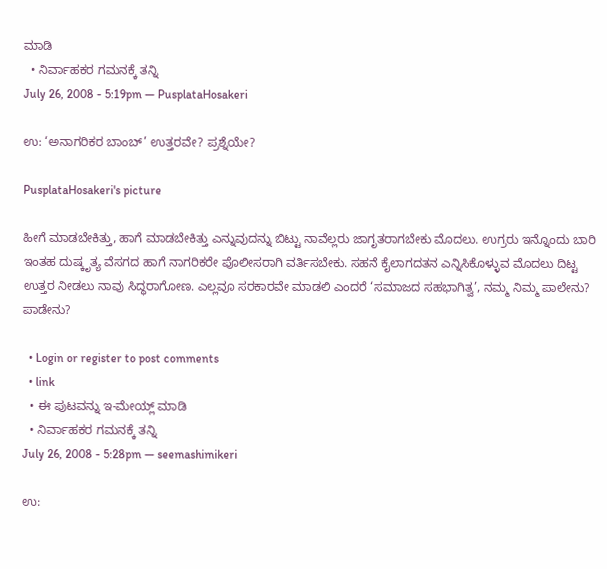ಮಾಡಿ
  • ನಿರ್ವಾಹಕರ ಗಮನಕ್ಕೆ ತನ್ನಿ
July 26, 2008 - 5:19pm — PusplataHosakeri

ಉ: ‘ಅನಾಗರಿಕರ ಬಾಂಬ್’ ಉತ್ತರವೇ? ಪ್ರಶ್ನೆಯೇ?

PusplataHosakeri's picture

ಹೀಗೆ ಮಾಡಬೇಕಿತ್ತು, ಹಾಗೆ ಮಾಡಬೇಕಿತ್ತು ಎನ್ನುವುದನ್ನು ಬಿಟ್ಟು ನಾವೆಲ್ಲರು ಜಾಗೃತರಾಗಬೇಕು ಮೊದಲು. ಉಗ್ರರು ಇನ್ನೊಂದು ಬಾರಿ ಇಂತಹ ದುಷ್ಕೃತ್ಯ ವೆಸಗದ ಹಾಗೆ ನಾಗರಿಕರೇ ಪೊಲೀಸರಾಗಿ ವರ್ತಿಸಬೇಕು. ಸಹನೆ ಕೈಲಾಗದತನ ಎನ್ನಿಸಿಕೊಳ್ಳುವ ಮೊದಲು ದಿಟ್ಟ ಉತ್ತರ ನೀಡಲು ನಾವು ಸಿದ್ಧರಾಗೋಣ. ಎಲ್ಲವೂ ಸರಕಾರವೇ ಮಾಡಲಿ ಎಂದರೆ ‘ಸಮಾಜದ ಸಹಭಾಗಿತ್ವ’, ನಮ್ಮ ನಿಮ್ಮ ಪಾಲೇನು? ಪಾಡೇನು?

  • Login or register to post comments
  • link
  • ಈ ಪುಟವನ್ನು ಇ-ಮೇಯ್ಲ್ ಮಾಡಿ
  • ನಿರ್ವಾಹಕರ ಗಮನಕ್ಕೆ ತನ್ನಿ
July 26, 2008 - 5:28pm — seemashimikeri

ಉ: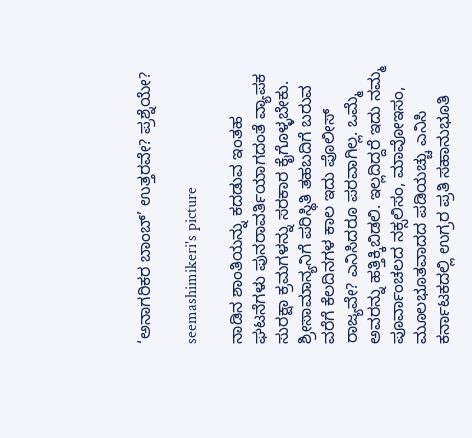‘ಅನಾಗರಿಕರ ಬಾಂಬ್’ ಉತ್ತರವೇ? ಪ್ರಶ್ನೆಯೇ?

seemashimikeri's picture

ನಾಡಿನ ಶಾಂತಿಯನ್ನು ಕದಡುವ ಇಂತಹ ಘಟನೆಗಳು ಪುನರಾವರ್ತಿಯಾಗದಂತೆ ವ್ಯಾಪಕ ಸುರಕ್ಷಾ ಕ್ರಮಗಳನ್ನು ಸರಕಾರ ಕೈಗೊಳ್ಳಬೇಕು. ಶ್ರೀಸಾಮಾನ್ಯನಿಗೆ ಪರಿಸ್ಥಿತಿ ತಹಬದಿಗೆ ಬರುವ ವರೆಗೆ ಕೆಲದಿನಗಳ ಕಾಲ ಇದು ಪೊಲೀಸ್ ರಾಜ್ಯವೇ? ಎನಿಸಿದರೂ ಪರವಾಗಿಲ್ಲ. ಒಮ್ಮೆ ಅವರನ್ನು ಹತ್ತಿಕ್ಕಿಬಿಡಲಿ. ಇಲ್ಲದಿದ್ದರೆ ಇದು ನಮ್ಮ ಪೂರ್ವಾಂಚಲದ ನಕ್ಸಲಿಸಂ, ಮಾವೋಇಸಂ, ಮೂಲಭೂತವಾದದ ಪಡಿಯಚ್ಚು ಎನಿಸಿ ಕರ್ನಾಟಕದಲ್ಲಿ ಉಗ್ರರ ಪ್ರತಿ ಸಹಾನುಭೂತಿ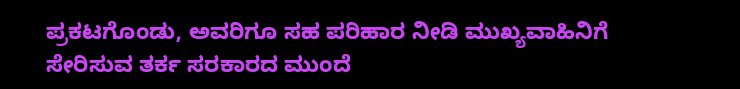ಪ್ರಕಟಗೊಂಡು, ಅವರಿಗೂ ಸಹ ಪರಿಹಾರ ನೀಡಿ ಮುಖ್ಯವಾಹಿನಿಗೆ ಸೇರಿಸುವ ತರ್ಕ ಸರಕಾರದ ಮುಂದೆ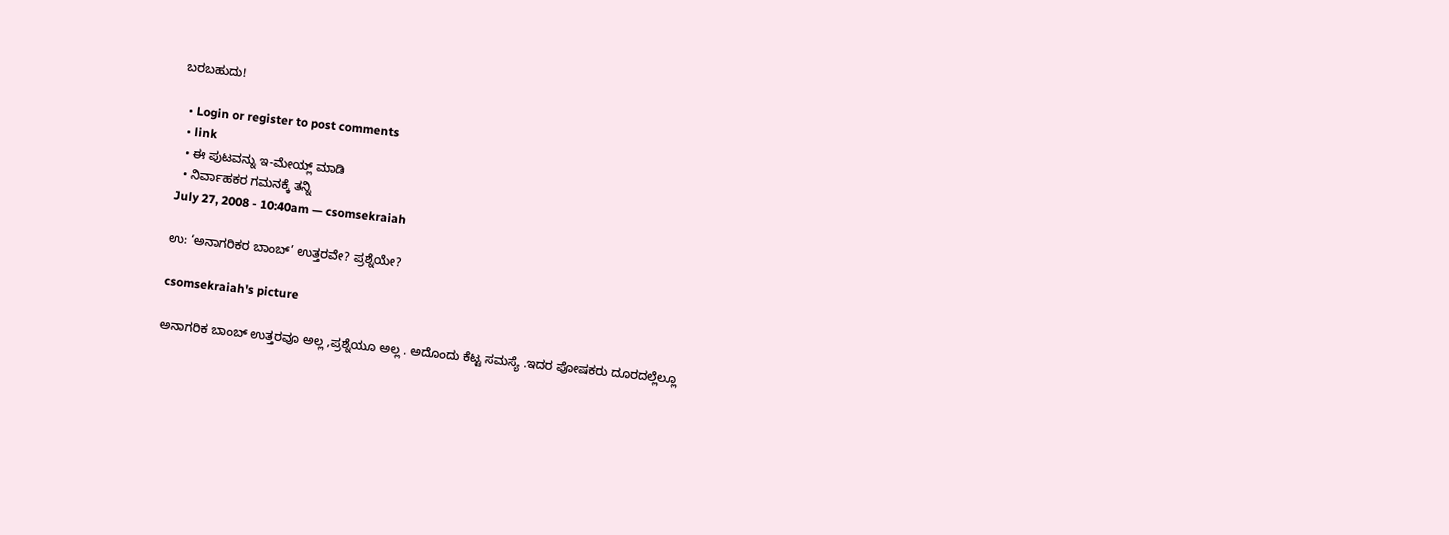ಬರಬಹುದು!

  • Login or register to post comments
  • link
  • ಈ ಪುಟವನ್ನು ಇ-ಮೇಯ್ಲ್ ಮಾಡಿ
  • ನಿರ್ವಾಹಕರ ಗಮನಕ್ಕೆ ತನ್ನಿ
July 27, 2008 - 10:40am — csomsekraiah

ಉ: ‘ಅನಾಗರಿಕರ ಬಾಂಬ್’ ಉತ್ತರವೇ? ಪ್ರಶ್ನೆಯೇ?

csomsekraiah's picture

ಅನಾಗರಿಕ ಬಾಂಬ್ ಉತ್ತರವೂ ಅಲ್ಲ ,ಪ್ರಶ್ನೆಯೂ ಅಲ್ಲ . ಅದೊಂದು ಕೆಟ್ಟ ಸಮಸ್ಯೆ .ಇದರ ಪೋಷಕರು ದೂರದಲ್ಲೆಲ್ಲೂ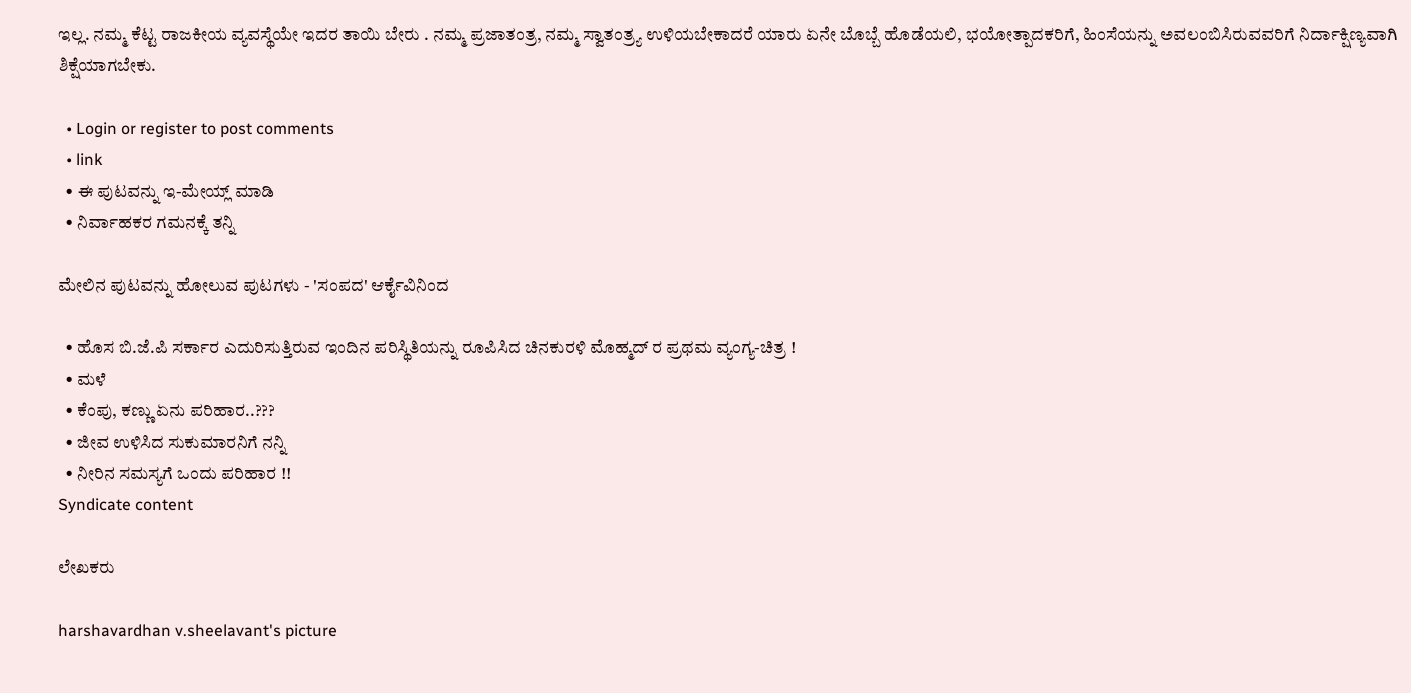ಇಲ್ಲ. ನಮ್ಮ ಕೆಟ್ಟ ರಾಜಕೀಯ ವ್ಯವಸ್ಥೆಯೇ ಇದರ ತಾಯಿ ಬೇರು . ನಮ್ಮ ಪ್ರಜಾತಂತ್ರ, ನಮ್ಮ ಸ್ವಾತಂತ್ರ್ಯ ಉಳಿಯಬೇಕಾದರೆ ಯಾರು ಏನೇ ಬೊಬ್ಬೆ ಹೊಡೆಯಲಿ, ಭಯೋತ್ಪಾದಕರಿಗೆ, ಹಿಂಸೆಯನ್ನು ಅವಲಂಬಿಸಿರುವವರಿಗೆ ನಿರ್ದಾಕ್ಷಿಣ್ಯವಾಗಿ ಶಿಕ್ಷೆಯಾಗಬೇಕು.

  • Login or register to post comments
  • link
  • ಈ ಪುಟವನ್ನು ಇ-ಮೇಯ್ಲ್ ಮಾಡಿ
  • ನಿರ್ವಾಹಕರ ಗಮನಕ್ಕೆ ತನ್ನಿ

ಮೇಲಿನ ಪುಟವನ್ನು ಹೋಲುವ ಪುಟಗಳು - 'ಸಂಪದ' ಆರ್ಕೈವಿನಿಂದ

  • ಹೊಸ ಬಿ.ಜೆ.ಪಿ ಸರ್ಕಾರ ಎದುರಿಸುತ್ತಿರುವ ಇಂದಿನ ಪರಿಸ್ಥಿತಿಯನ್ನು ರೂಪಿಸಿದ ಚಿನಕುರಳಿ ಮೊಹ್ಮದ್ ರ ಪ್ರಥಮ ವ್ಯಂಗ್ಯ-ಚಿತ್ರ !
  • ಮಳೆ
  • ಕೆಂಪು, ಕಣ್ಣು ಏನು ಪರಿಹಾರ..???
  • ಜೀವ ಉಳಿಸಿದ ಸುಕುಮಾರನಿಗೆ ನನ್ನಿ
  • ನೀರಿನ ಸಮಸ್ಯಗೆ ಒಂದು ಪರಿಹಾರ !!
Syndicate content

ಲೇಖಕರು

harshavardhan v.sheelavant's picture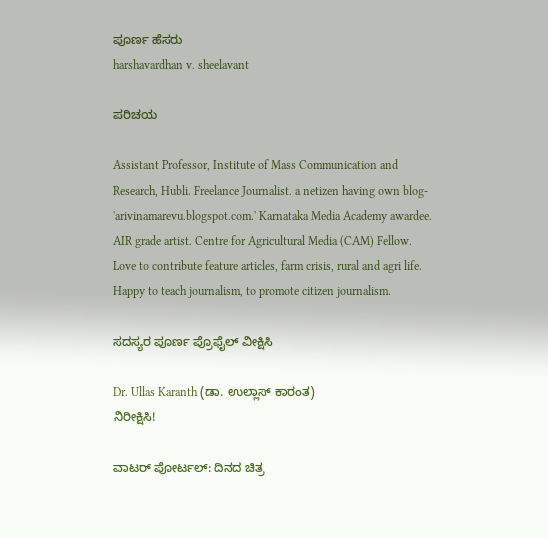ಪೂರ್ಣ ಹೆಸರು
harshavardhan v. sheelavant

ಪರಿಚಯ

Assistant Professor, Institute of Mass Communication and Research, Hubli. Freelance Journalist. a netizen having own blog- 'arivinamarevu.blogspot.com.' Karnataka Media Academy awardee. AIR grade artist. Centre for Agricultural Media (CAM) Fellow. Love to contribute feature articles, farm crisis, rural and agri life. Happy to teach journalism, to promote citizen journalism.

ಸದಸ್ಯರ ಪೂರ್ಣ ಪ್ರೊಫೈಲ್ ವೀಕ್ಷಿಸಿ

Dr. Ullas Karanth (ಡಾ. ಉಲ್ಲಾಸ್ ಕಾರಂತ)
ನಿರೀಕ್ಷಿಸಿ!

ವಾಟರ್ ಪೋರ್ಟಲ್: ದಿನದ ಚಿತ್ರ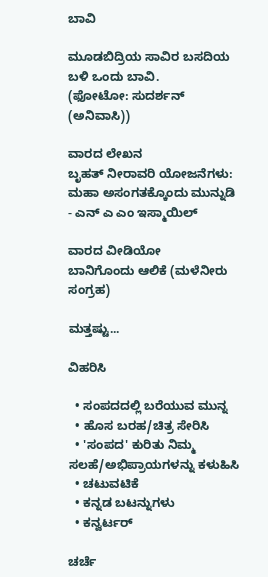ಬಾವಿ

ಮೂಡಬಿದ್ರಿಯ ಸಾವಿರ ಬಸದಿಯ ಬಳಿ ಒಂದು ಬಾವಿ.
(ಫೋಟೋ: ಸುದರ್ಶನ್ (ಅನಿವಾಸಿ))

ವಾರದ ಲೇಖನ
ಬೃಹತ್ ನೀರಾವರಿ ಯೋಜನೆಗಳು: ಮಹಾ ಅಸಂಗತಕ್ಕೊಂದು ಮುನ್ನುಡಿ - ಎನ್ ಎ ಎಂ ಇಸ್ಮಾಯಿಲ್

ವಾರದ ವೀಡಿಯೋ
ಬಾನಿಗೊಂದು ಆಲಿಕೆ (ಮಳೆನೀರು ಸಂಗ್ರಹ)

ಮತ್ತಷ್ಟು...

ವಿಹರಿಸಿ

  • ಸಂಪದದಲ್ಲಿ ಬರೆಯುವ ಮುನ್ನ
  • ಹೊಸ ಬರಹ/ಚಿತ್ರ ಸೇರಿಸಿ
  • 'ಸಂಪದ' ಕುರಿತು ನಿಮ್ಮ ಸಲಹೆ/ಅಭಿಪ್ರಾಯಗಳನ್ನು ಕಳುಹಿಸಿ
  • ಚಟುವಟಿಕೆ
  • ಕನ್ನಡ ಬಟನ್ನುಗಳು
  • ಕನ್ವರ್ಟರ್

ಚರ್ಚೆ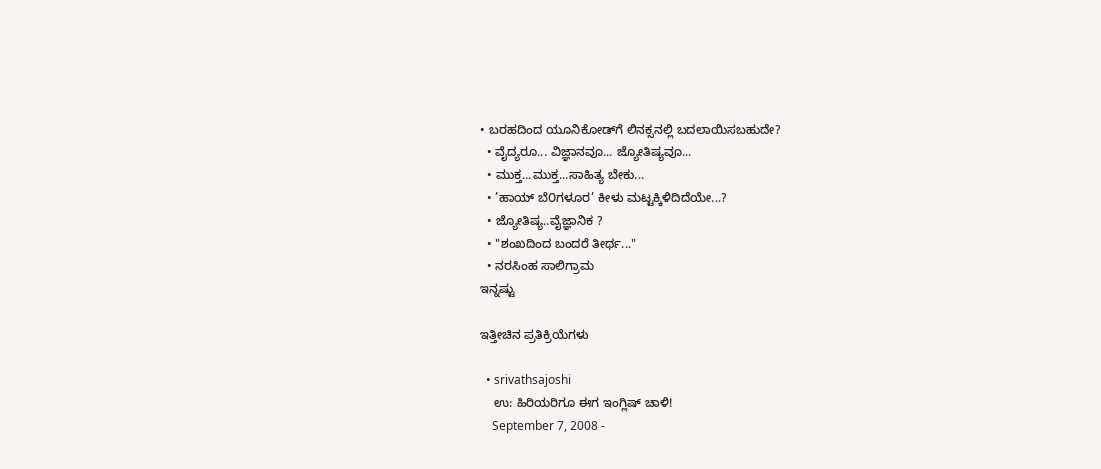• ಬರಹದಿಂದ ಯೂನಿಕೋಡ್‌ಗೆ ಲಿನಕ್ಸನಲ್ಲಿ ಬದಲಾಯಿಸಬಹುದೇ?
  • ವೈದ್ಯರೂ... ವಿಜ್ಞಾನವೂ... ಜ್ಯೋತಿಷ್ಯವೂ...
  • ಮುಕ್ತ...ಮುಕ್ತ...ಸಾಹಿತ್ಯ ಬೇಕು...
  • ’ಹಾಯ್ ಬೆ೦ಗಳೂರ’ ಕೀಳು ಮಟ್ಟಕ್ಕಿಳಿದಿದೆಯೇ...?
  • ಜ್ಯೋತಿಷ್ಯ..ವೈಜ್ಞಾನಿಕ ?
  • "ಶಂಖದಿಂದ ಬಂದರೆ ತೀರ್ಥ..."
  • ನರಸಿಂಹ ಸಾಲಿಗ್ರಾಮ
ಇನ್ನಷ್ಟು

ಇತ್ತೀಚಿನ ಪ್ರತಿಕ್ರಿಯೆಗಳು

  • srivathsajoshi
    ಉ: ಹಿರಿಯರಿಗೂ ಈಗ ಇಂಗ್ಲಿಷ್ ಚಾಳಿ!
    September 7, 2008 -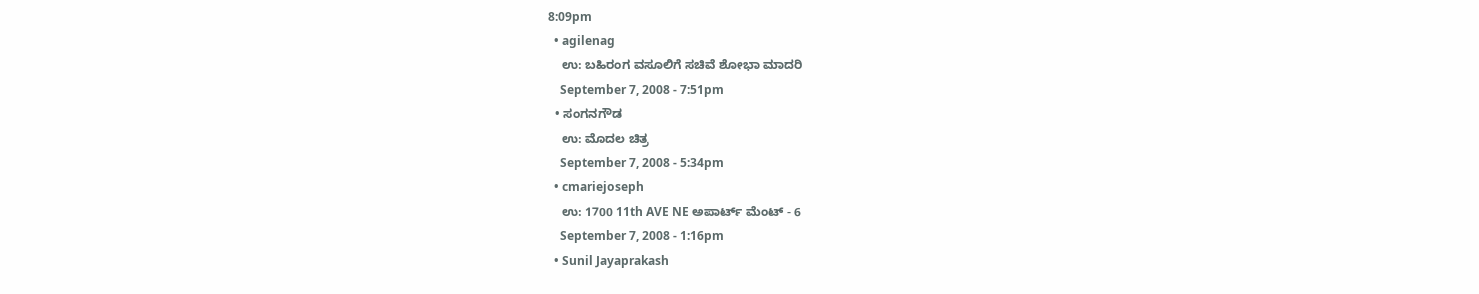8:09pm
  • agilenag
    ಉ: ಬಹಿರಂಗ ವಸೂಲಿಗೆ ಸಚಿವೆ ಶೋಭಾ ಮಾದರಿ
    September 7, 2008 - 7:51pm
  • ಸಂಗನಗೌಡ
    ಉ: ಮೊದಲ ಚಿತ್ರ
    September 7, 2008 - 5:34pm
  • cmariejoseph
    ಉ: 1700 11th AVE NE ಅಪಾರ್ಟ್ ಮೆಂಟ್ - 6
    September 7, 2008 - 1:16pm
  • Sunil Jayaprakash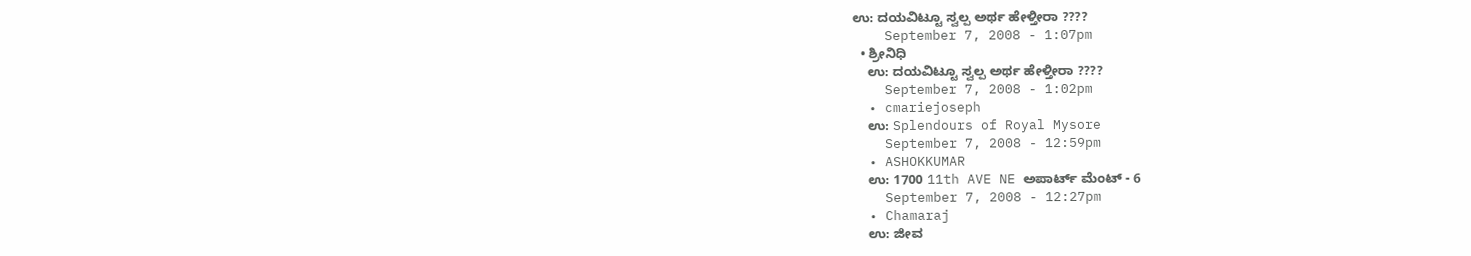ಉ: ದಯವಿಟ್ಟೂ ಸ್ವಲ್ಪ ಅರ್ಥ ಹೇಳ್ತೀರಾ ????
    September 7, 2008 - 1:07pm
  • ಶ್ರೀನಿಧಿ
    ಉ: ದಯವಿಟ್ಟೂ ಸ್ವಲ್ಪ ಅರ್ಥ ಹೇಳ್ತೀರಾ ????
    September 7, 2008 - 1:02pm
  • cmariejoseph
    ಉ: Splendours of Royal Mysore
    September 7, 2008 - 12:59pm
  • ASHOKKUMAR
    ಉ: 1700 11th AVE NE ಅಪಾರ್ಟ್ ಮೆಂಟ್ - 6
    September 7, 2008 - 12:27pm
  • Chamaraj
    ಉ: ಜೀವ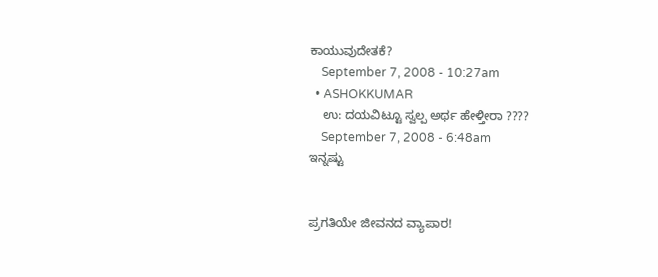ಕಾಯುವುದೇತಕೆ?
    September 7, 2008 - 10:27am
  • ASHOKKUMAR
    ಉ: ದಯವಿಟ್ಟೂ ಸ್ವಲ್ಪ ಅರ್ಥ ಹೇಳ್ತೀರಾ ????
    September 7, 2008 - 6:48am
ಇನ್ನಷ್ಟು


ಪ್ರಗತಿಯೇ ಜೀವನದ ವ್ಯಾಪಾರ!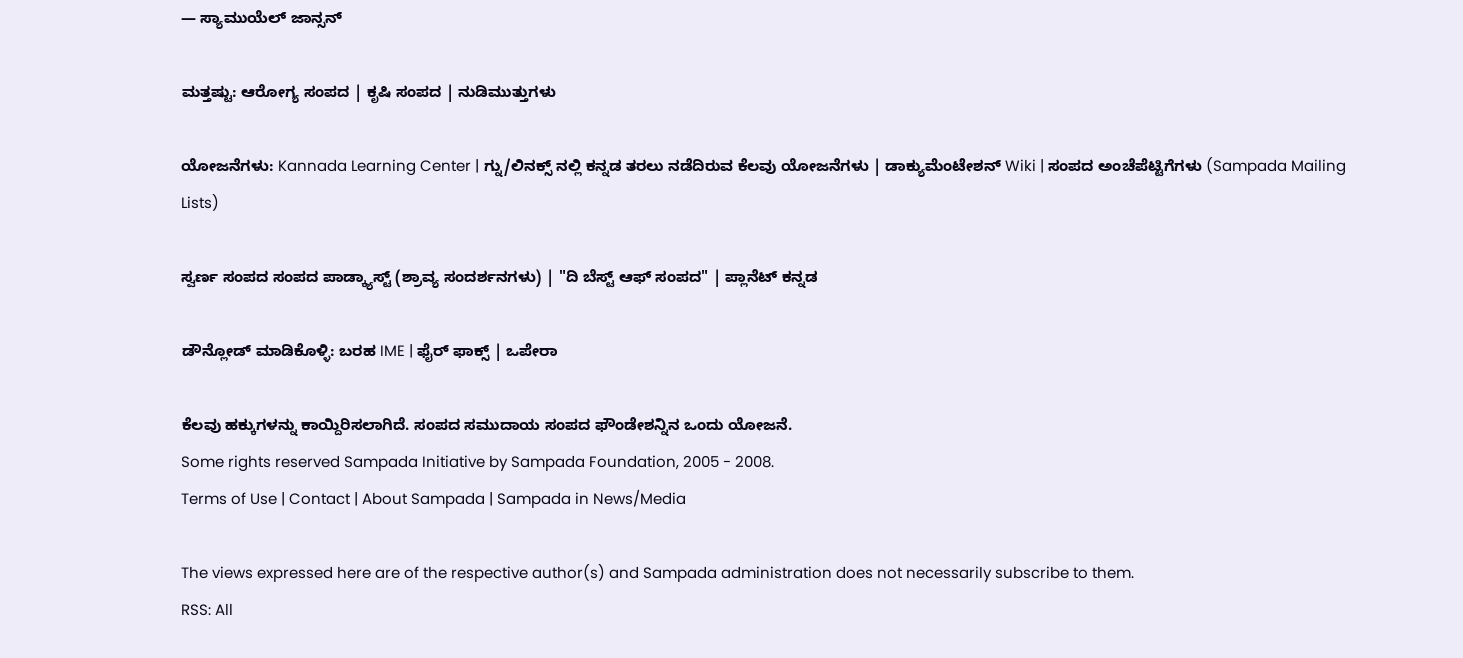— ಸ್ಯಾಮುಯೆಲ್ ಜಾನ್ಸನ್

ಮತ್ತಷ್ಟು: ಆರೋಗ್ಯ ಸಂಪದ | ಕೃಷಿ ಸಂಪದ | ನುಡಿಮುತ್ತುಗಳು

ಯೋಜನೆಗಳು: Kannada Learning Center | ಗ್ನು/ಲಿನಕ್ಸ್ ನಲ್ಲಿ ಕನ್ನಡ ತರಲು ನಡೆದಿರುವ ಕೆಲವು ಯೋಜನೆಗಳು | ಡಾಕ್ಯುಮೆಂಟೇಶನ್ Wiki | ಸಂಪದ ಅಂಚೆಪೆಟ್ಟಿಗೆಗಳು (Sampada Mailing Lists)

ಸ್ವರ್ಣ ಸಂಪದ ಸಂಪದ ಪಾಡ್ಕ್ಯಾಸ್ಟ್ (ಶ್ರಾವ್ಯ ಸಂದರ್ಶನಗಳು) | "ದಿ ಬೆಸ್ಟ್ ಆಫ್ ಸಂಪದ" | ಪ್ಲಾನೆಟ್ ಕನ್ನಡ

ಡೌನ್ಲೋಡ್ ಮಾಡಿಕೊಳ್ಳಿ: ಬರಹ IME | ಫೈರ್ ಫಾಕ್ಸ್ | ಒಪೇರಾ

ಕೆಲವು ಹಕ್ಕುಗಳನ್ನು ಕಾಯ್ದಿರಿಸಲಾಗಿದೆ. ಸಂಪದ ಸಮುದಾಯ ಸಂಪದ ಫೌಂಡೇಶನ್ನಿನ ಒಂದು ಯೋಜನೆ.
Some rights reserved Sampada Initiative by Sampada Foundation, 2005 - 2008.
Terms of Use | Contact | About Sampada | Sampada in News/Media

The views expressed here are of the respective author(s) and Sampada administration does not necessarily subscribe to them.
RSS: All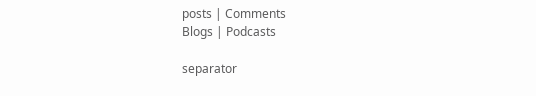posts | Comments
Blogs | Podcasts

separator